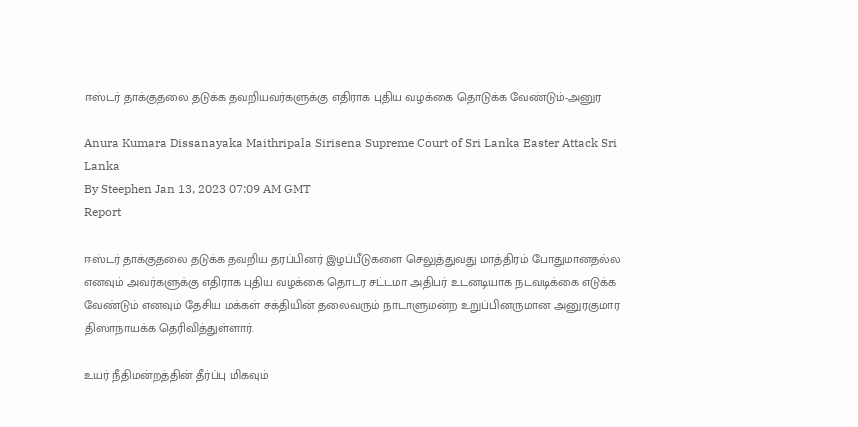ஈஸ்டர் தாக்குதலை தடுக்க தவறியவர்களுக்கு எதிராக புதிய வழக்கை தொடுக்க வேண்டும்-அனுர

Anura Kumara Dissanayaka Maithripala Sirisena Supreme Court of Sri Lanka Easter Attack Sri Lanka
By Steephen Jan 13, 2023 07:09 AM GMT
Report

ஈஸ்டர் தாக்குதலை தடுக்க தவறிய தரப்பினர் இழப்பீடுகளை செலுத்துவது மாத்திரம் போதுமானதல்ல எனவும் அவர்களுக்கு எதிராக புதிய வழக்கை தொடர சட்டமா அதிபர் உடனடியாக நடவடிக்கை எடுக்க வேண்டும் எனவும் தேசிய மக்கள் சக்தியின் தலைவரும் நாடாளுமன்ற உறுப்பினருமான அனுரகுமார திஸாநாயக்க தெரிவித்துள்ளார்.

உயர் நீதிமன்றத்தின் தீர்ப்பு மிகவும்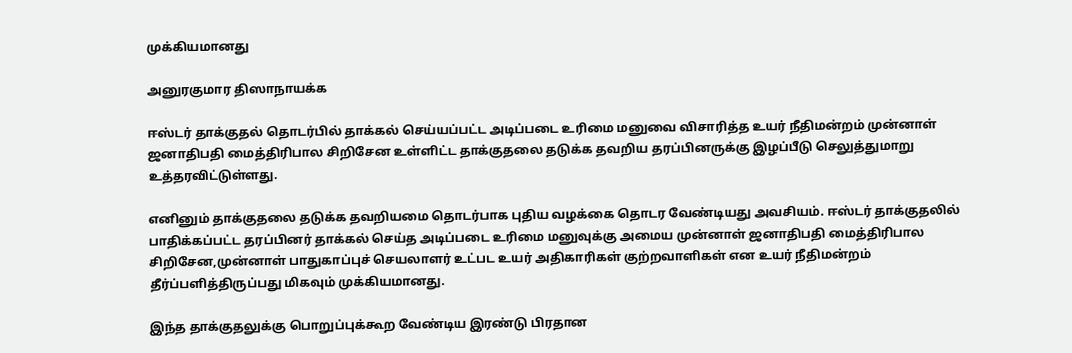முக்கியமானது

அனுரகுமார திஸாநாயக்க

ஈஸ்டர் தாக்குதல் தொடர்பில் தாக்கல் செய்யப்பட்ட அடிப்படை உரிமை மனுவை விசாரித்த உயர் நீதிமன்றம் முன்னாள் ஜனாதிபதி மைத்திரிபால சிறிசேன உள்ளிட்ட தாக்குதலை தடுக்க தவறிய தரப்பினருக்கு இழப்பீடு செலுத்துமாறு உத்தரவிட்டுள்ளது.

எனினும் தாக்குதலை தடுக்க தவறியமை தொடர்பாக புதிய வழக்கை தொடர வேண்டியது அவசியம். ஈஸ்டர் தாக்குதலில் பாதிக்கப்பட்ட தரப்பினர் தாக்கல் செய்த அடிப்படை உரிமை மனுவுக்கு அமைய முன்னாள் ஜனாதிபதி மைத்திரிபால சிறிசேன,முன்னாள் பாதுகாப்புச் செயலாளர் உட்பட உயர் அதிகாரிகள் குற்றவாளிகள் என உயர் நீதிமன்றம் தீர்ப்பளித்திருப்பது மிகவும் முக்கியமானது.

இந்த தாக்குதலுக்கு பொறுப்புக்கூற வேண்டிய இரண்டு பிரதான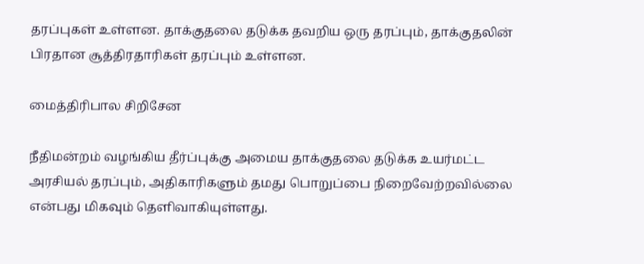தரப்புகள் உள்ளன. தாக்குதலை தடுக்க தவறிய ஒரு தரப்பும், தாக்குதலின் பிரதான சூத்திரதாரிகள் தரப்பும் உள்ளன.

மைத்திரிபால சிறிசேன

நீதிமன்றம் வழங்கிய தீர்ப்புக்கு அமைய தாக்குதலை தடுக்க உயர்மட்ட அரசியல் தரப்பும், அதிகாரிகளும் தமது பொறுப்பை நிறைவேற்றவில்லை என்பது மிகவும் தெளிவாகியுள்ளது.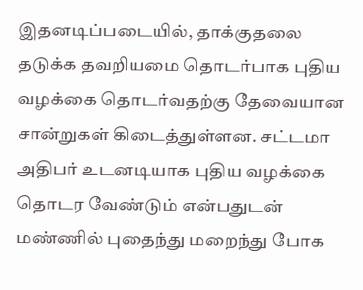இதனடிப்படையில், தாக்குதலை தடுக்க தவறியமை தொடர்பாக புதிய வழக்கை தொடர்வதற்கு தேவையான சான்றுகள் கிடைத்துள்ளன. சட்டமா அதிபர் உடனடியாக புதிய வழக்கை தொடர வேண்டும் என்பதுடன் மண்ணில் புதைந்து மறைந்து போக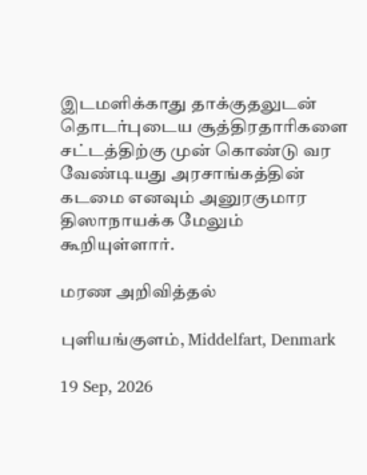இடமளிக்காது தாக்குதலுடன் தொடர்புடைய சூத்திரதாரிகளை சட்டத்திற்கு முன் கொண்டு வர வேண்டியது அரசாங்கத்தின் கடமை எனவும் அனுரகுமார திஸாநாயக்க மேலும் கூறியுள்ளார்.

மரண அறிவித்தல்

புளியங்குளம், Middelfart, Denmark

19 Sep, 2026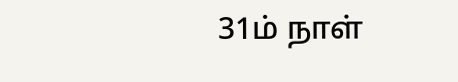31ம் நாள்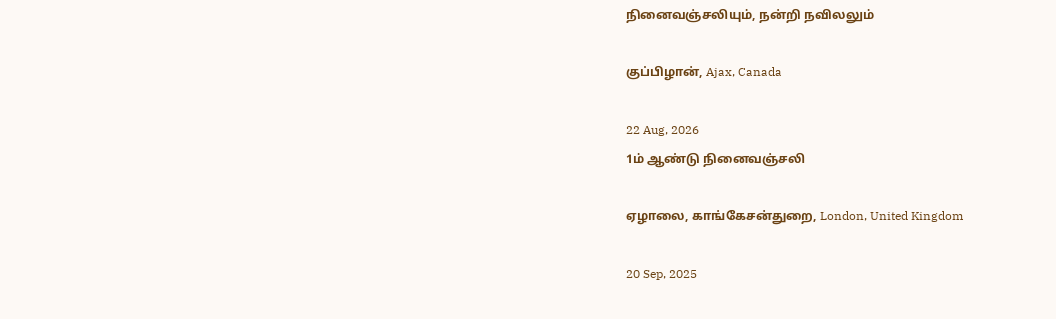நினைவஞ்சலியும், நன்றி நவிலலும்

குப்பிழான், Ajax, Canada

22 Aug, 2026
1ம் ஆண்டு நினைவஞ்சலி

ஏழாலை, காங்கேசன்துறை, London, United Kingdom

20 Sep, 2025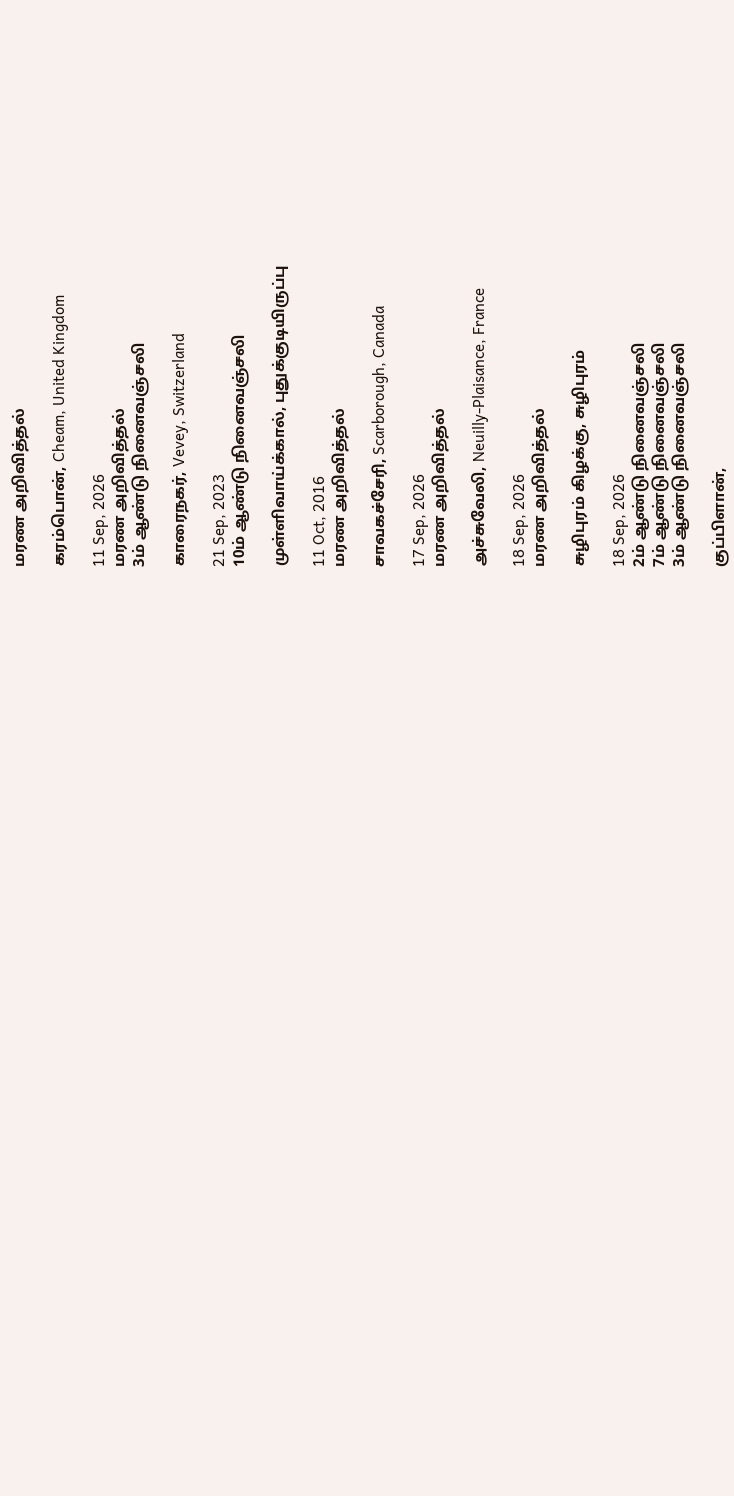மரண அறிவித்தல்

கரம்பொன், Cheam, United Kingdom

11 Sep, 2026
மரண அறிவித்தல்
3ம் ஆண்டு நினைவஞ்சலி

காரைநகர், Vevey, Switzerland

21 Sep, 2023
10ம் ஆண்டு நினைவஞ்சலி

முள்ளிவாய்க்கால், புதுக்குடியிருப்பு

11 Oct, 2016
மரண அறிவித்தல்

சாவகச்சேரி, Scarborough, Canada

17 Sep, 2026
மரண அறிவித்தல்

அச்சுவேலி, Neuilly-Plaisance, France

18 Sep, 2026
மரண அறிவித்தல்

சுழிபுரம் கிழக்கு, சுழிபுரம்

18 Sep, 2026
2ம் ஆண்டு நினைவஞ்சலி
7ம் ஆண்டு நினைவஞ்சலி
3ம் ஆண்டு நினைவஞ்சலி

குப்பிளான்,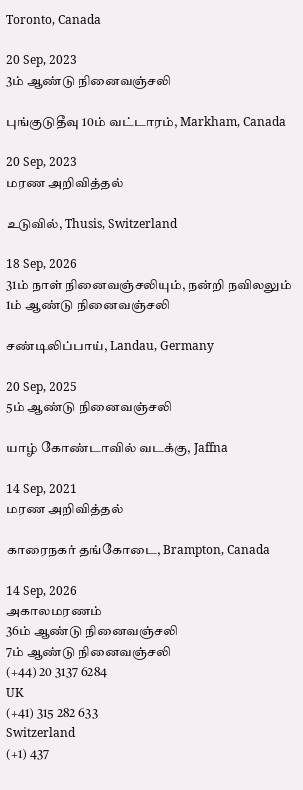Toronto, Canada

20 Sep, 2023
3ம் ஆண்டு நினைவஞ்சலி

புங்குடுதீவு 10ம் வட்டாரம், Markham, Canada

20 Sep, 2023
மரண அறிவித்தல்

உடுவில், Thusis, Switzerland

18 Sep, 2026
31ம் நாள் நினைவஞ்சலியும், நன்றி நவிலலும்
1ம் ஆண்டு நினைவஞ்சலி

சண்டிலிப்பாய், Landau, Germany

20 Sep, 2025
5ம் ஆண்டு நினைவஞ்சலி

யாழ் கோண்டாவில் வடக்கு, Jaffna

14 Sep, 2021
மரண அறிவித்தல்

காரைநகர் தங்கோடை, Brampton, Canada

14 Sep, 2026
அகாலமரணம்
36ம் ஆண்டு நினைவஞ்சலி
7ம் ஆண்டு நினைவஞ்சலி
(+44) 20 3137 6284
UK
(+41) 315 282 633
Switzerland
(+1) 437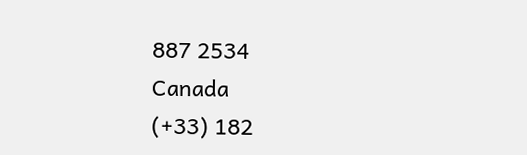887 2534
Canada
(+33) 182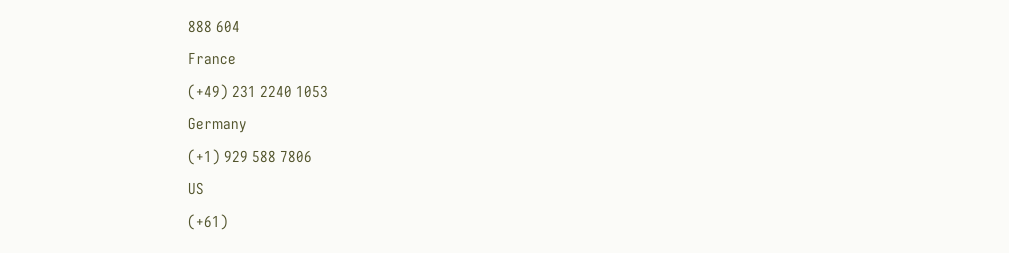888 604
France
(+49) 231 2240 1053
Germany
(+1) 929 588 7806
US
(+61)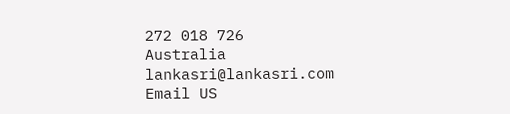272 018 726
Australia
lankasri@lankasri.com
Email US